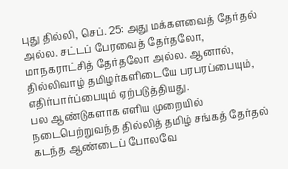புது தில்லி, செப். 25: அது மக்களவைத் தேர்தல் அல்ல. சட்டப் பேரவைத் தேர்தலோ, மாநகராட்சித் தேர்தலோ அல்ல. ஆனால், தில்லிவாழ் தமிழர்களிடையே பரபரப்பையும், எதிர்பார்ப்பையும் ஏற்படுத்தியது.
பல ஆண்டுகளாக எளிய முறையில் நடைபெற்றுவந்த தில்லித் தமிழ் சங்கத் தேர்தல் கடந்த ஆண்டைப் போலவே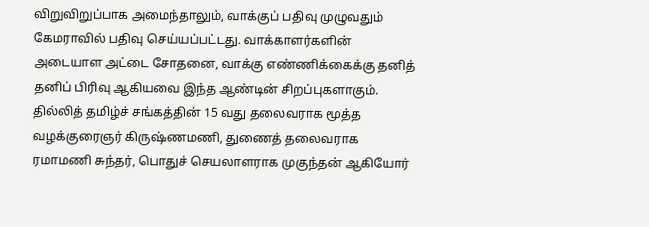விறுவிறுப்பாக அமைந்தாலும், வாக்குப் பதிவு முழுவதும் கேமராவில் பதிவு செய்யப்பட்டது. வாக்காளர்களின் அடையாள அட்டை சோதனை, வாக்கு எண்ணிக்கைக்கு தனித் தனிப் பிரிவு ஆகியவை இந்த ஆண்டின் சிறப்புகளாகும்.
தில்லித் தமிழ்ச் சங்கத்தின் 15 வது தலைவராக மூத்த வழக்குரைஞர் கிருஷ்ணமணி, துணைத் தலைவராக ரமாமணி சுந்தர், பொதுச் செயலாளராக முகுந்தன் ஆகியோர்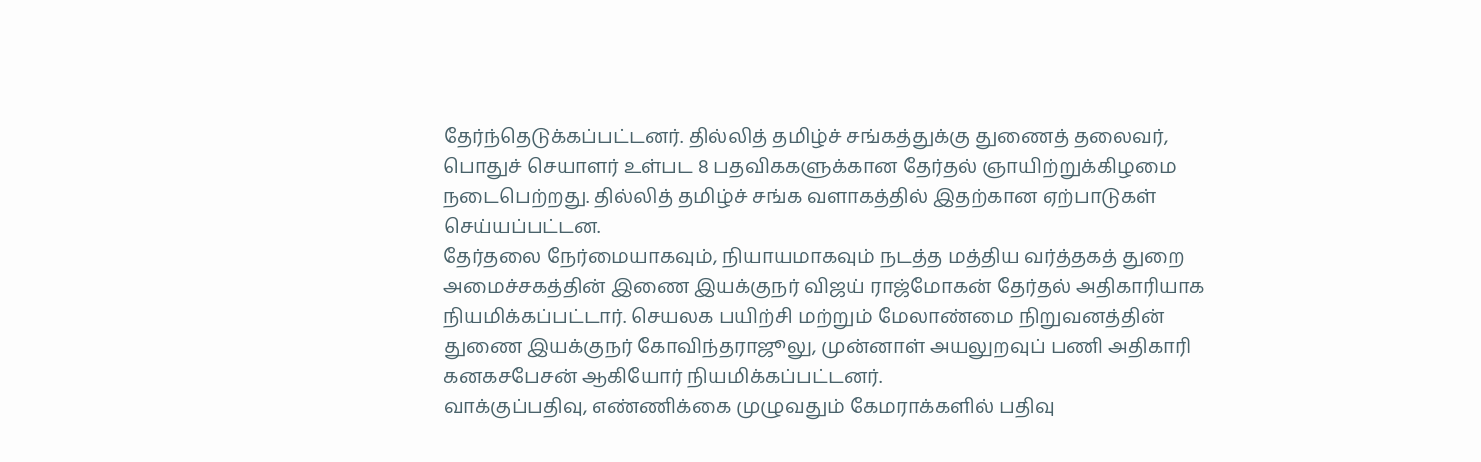தேர்ந்தெடுக்கப்பட்டனர். தில்லித் தமிழ்ச் சங்கத்துக்கு துணைத் தலைவர், பொதுச் செயாளர் உள்பட 8 பதவிககளுக்கான தேர்தல் ஞாயிற்றுக்கிழமை நடைபெற்றது. தில்லித் தமிழ்ச் சங்க வளாகத்தில் இதற்கான ஏற்பாடுகள் செய்யப்பட்டன.
தேர்தலை நேர்மையாகவும், நியாயமாகவும் நடத்த மத்திய வர்த்தகத் துறை அமைச்சகத்தின் இணை இயக்குநர் விஜய் ராஜ்மோகன் தேர்தல் அதிகாரியாக நியமிக்கப்பட்டார். செயலக பயிற்சி மற்றும் மேலாண்மை நிறுவனத்தின் துணை இயக்குநர் கோவிந்தராஜூலு, முன்னாள் அயலுறவுப் பணி அதிகாரி கனகசபேசன் ஆகியோர் நியமிக்கப்பட்டனர்.
வாக்குப்பதிவு, எண்ணிக்கை முழுவதும் கேமராக்களில் பதிவு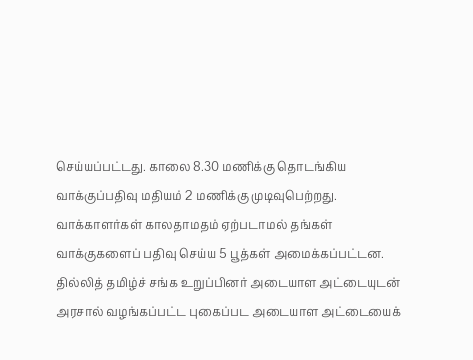செய்யப்பட்டது. காலை 8.30 மணிக்கு தொடங்கிய வாக்குப்பதிவு மதியம் 2 மணிக்கு முடிவுபெற்றது. வாக்காளர்கள் காலதாமதம் ஏற்படாமல் தங்கள் வாக்குகளைப் பதிவு செய்ய 5 பூத்கள் அமைக்கப்பட்டன.
தில்லித் தமிழ்ச் சங்க உறுப்பினர் அடையாள அட்டையுடன் அரசால் வழங்கப்பட்ட புகைப்பட அடையாள அட்டையைக்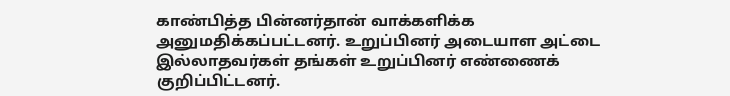காண்பித்த பின்னர்தான் வாக்களிக்க அனுமதிக்கப்பட்டனர். உறுப்பினர் அடையாள அட்டை இல்லாதவர்கள் தங்கள் உறுப்பினர் எண்ணைக் குறிப்பிட்டனர்.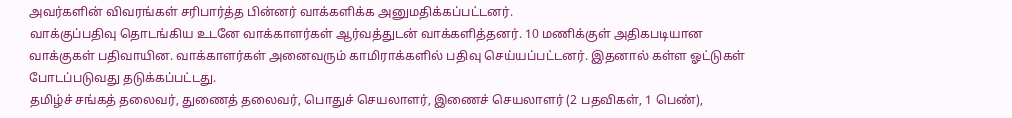அவர்களின் விவரங்கள் சரிபார்த்த பின்னர் வாக்களிக்க அனுமதிக்கப்பட்டனர்.
வாக்குப்பதிவு தொடங்கிய உடனே வாக்காளர்கள் ஆர்வத்துடன் வாக்களித்தனர். 10 மணிக்குள் அதிகபடியான வாக்குகள் பதிவாயின. வாக்காளர்கள் அனைவரும் காமிராக்களில் பதிவு செய்யப்பட்டனர். இதனால் கள்ள ஓட்டுகள் போடப்படுவது தடுக்கப்பட்டது.
தமிழ்ச் சங்கத் தலைவர், துணைத் தலைவர், பொதுச் செயலாளர், இணைச் செயலாளர் (2 பதவிகள், 1 பெண்),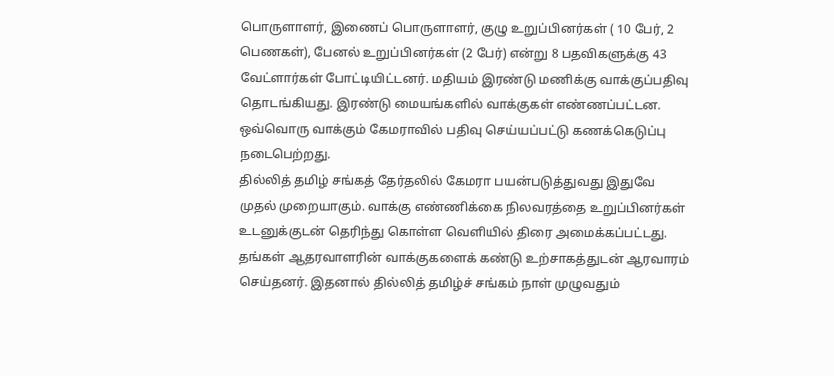பொருளாளர், இணைப் பொருளாளர், குழு உறுப்பினர்கள் ( 10 பேர், 2 பெணகள்), பேனல் உறுப்பினர்கள் (2 பேர்) என்று 8 பதவிகளுக்கு 43 வேட்ளார்கள் போட்டியிட்டனர். மதியம் இரண்டு மணிக்கு வாக்குப்பதிவு தொடங்கியது. இரண்டு மையங்களில் வாக்குகள் எண்ணப்பட்டன.
ஒவ்வொரு வாக்கும் கேமராவில் பதிவு செய்யப்பட்டு கணக்கெடுப்பு நடைபெற்றது.
தில்லித் தமிழ் சங்கத் தேர்தலில் கேமரா பயன்படுத்துவது இதுவே முதல் முறையாகும். வாக்கு எண்ணிக்கை நிலவரத்தை உறுப்பினர்கள் உடனுக்குடன் தெரிந்து கொள்ள வெளியில் திரை அமைக்கப்பட்டது. தங்கள் ஆதரவாளரின் வாக்குகளைக் கண்டு உற்சாகத்துடன் ஆரவாரம் செய்தனர். இதனால் தில்லித் தமிழ்ச் சங்கம் நாள் முழுவதும்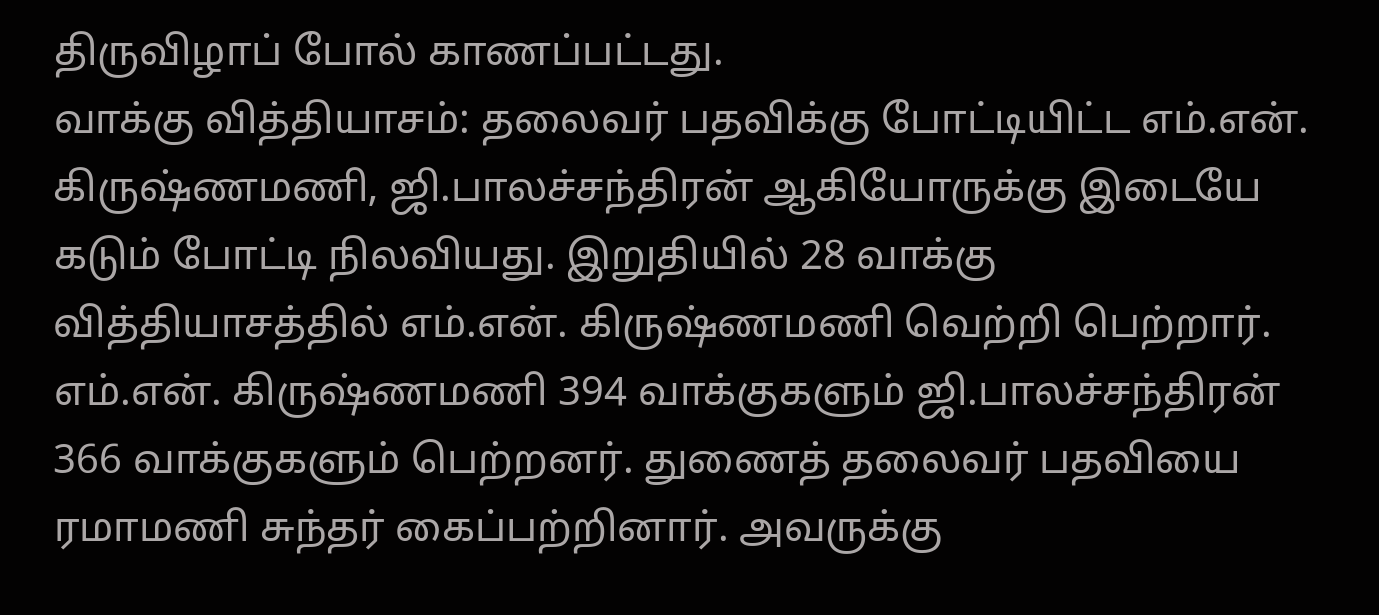திருவிழாப் போல் காணப்பட்டது.
வாக்கு வித்தியாசம்: தலைவர் பதவிக்கு போட்டியிட்ட எம்.என். கிருஷ்ணமணி, ஜி.பாலச்சந்திரன் ஆகியோருக்கு இடையே கடும் போட்டி நிலவியது. இறுதியில் 28 வாக்கு வித்தியாசத்தில் எம்.என். கிருஷ்ணமணி வெற்றி பெற்றார். எம்.என். கிருஷ்ணமணி 394 வாக்குகளும் ஜி.பாலச்சந்திரன் 366 வாக்குகளும் பெற்றனர். துணைத் தலைவர் பதவியை ரமாமணி சுந்தர் கைப்பற்றினார். அவருக்கு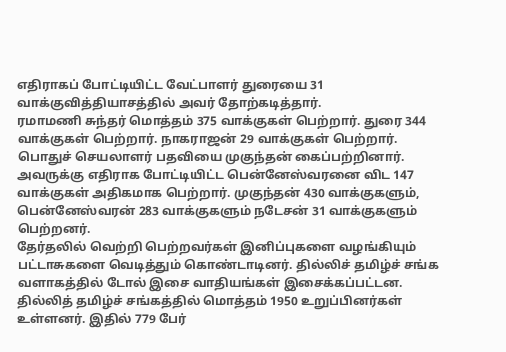எதிராகப் போட்டியிட்ட வேட்பாளர் துரையை 31 வாக்குவித்தியாசத்தில் அவர் தோற்கடித்தார்.
ரமாமணி சுந்தர் மொத்தம் 375 வாக்குகள் பெற்றார். துரை 344 வாக்குகள் பெற்றார். நாகராஜன் 29 வாக்குகள் பெற்றார். பொதுச் செயலாளர் பதவியை முகுந்தன் கைப்பற்றினார். அவருக்கு எதிராக போட்டியிட்ட பென்னேஸ்வரனை விட 147 வாக்குகள் அதிகமாக பெற்றார். முகுந்தன் 430 வாக்குகளும், பென்னேஸ்வரன் 283 வாக்குகளும் நடேசன் 31 வாக்குகளும் பெற்றனர்.
தேர்தலில் வெற்றி பெற்றவர்கள் இனிப்புகளை வழங்கியும் பட்டாசுகளை வெடித்தும் கொண்டாடினர். தில்லிச் தமிழ்ச் சங்க வளாகத்தில் டோல் இசை வாதியங்கள் இசைக்கப்பட்டன.
தில்லித் தமிழ்ச் சங்கத்தில் மொத்தம் 1950 உறுப்பினர்கள் உள்ளனர். இதில் 779 பேர்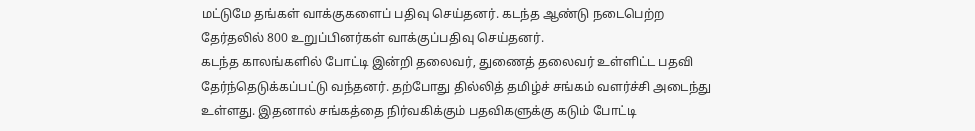மட்டுமே தங்கள் வாக்குகளைப் பதிவு செய்தனர். கடந்த ஆண்டு நடைபெற்ற தேர்தலில் 800 உறுப்பினர்கள் வாக்குப்பதிவு செய்தனர்.
கடந்த காலங்களில் போட்டி இன்றி தலைவர், துணைத் தலைவர் உள்ளிட்ட பதவி தேர்ந்தெடுக்கப்பட்டு வந்தனர். தற்போது தில்லித் தமிழ்ச் சங்கம் வளர்ச்சி அடைந்து உள்ளது. இதனால் சங்கத்தை நிர்வகிக்கும் பதவிகளுக்கு கடும் போட்டி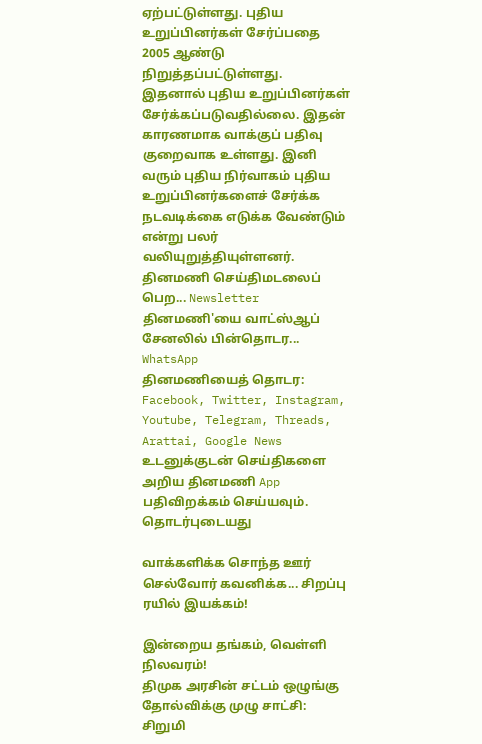ஏற்பட்டுள்ளது. புதிய உறுப்பினர்கள் சேர்ப்பதை 2005 ஆண்டு நிறுத்தப்பட்டுள்ளது.
இதனால் புதிய உறுப்பினர்கள் சேர்க்கப்படுவதில்லை. இதன் காரணமாக வாக்குப் பதிவு குறைவாக உள்ளது. இனி வரும் புதிய நிர்வாகம் புதிய உறுப்பினர்களைச் சேர்க்க நடவடிக்கை எடுக்க வேண்டும் என்று பலர் வலியுறுத்தியுள்ளனர்.
தினமணி செய்திமடலைப் பெற... Newsletter
தினமணி'யை வாட்ஸ்ஆப் சேனலில் பின்தொடர... WhatsApp
தினமணியைத் தொடர: Facebook, Twitter, Instagram, Youtube, Telegram, Threads, Arattai, Google News
உடனுக்குடன் செய்திகளை அறிய தினமணி App பதிவிறக்கம் செய்யவும்.
தொடர்புடையது

வாக்களிக்க சொந்த ஊர் செல்வோர் கவனிக்க... சிறப்பு ரயில் இயக்கம்!

இன்றைய தங்கம், வெள்ளி நிலவரம்!
திமுக அரசின் சட்டம் ஒழுங்கு தோல்விக்கு முழு சாட்சி: சிறுமி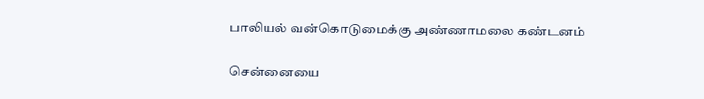பாலியல் வன்கொடுமைக்கு அண்ணாமலை கண்டனம்

சென்னையை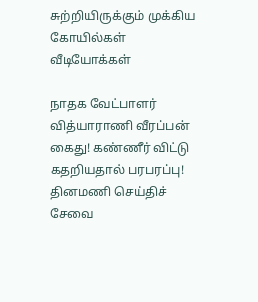சுற்றியிருக்கும் முக்கிய கோயில்கள்
வீடியோக்கள்

நாதக வேட்பாளர் வித்யாராணி வீரப்பன் கைது! கண்ணீர் விட்டு கதறியதால் பரபரப்பு!
தினமணி செய்திச் சேவை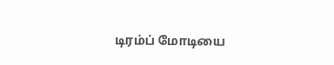டிரம்ப் மோடியை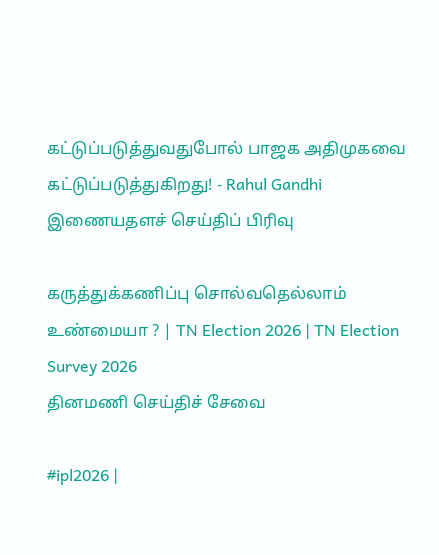கட்டுப்படுத்துவதுபோல் பாஜக அதிமுகவை கட்டுப்படுத்துகிறது! - Rahul Gandhi
இணையதளச் செய்திப் பிரிவு

கருத்துக்கணிப்பு சொல்வதெல்லாம் உண்மையா ? | TN Election 2026 | TN Election Survey 2026
தினமணி செய்திச் சேவை

#ipl2026 |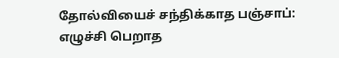தோல்வியைச் சந்திக்காத பஞ்சாப்: எழுச்சி பெறாத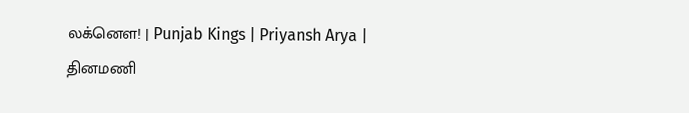லக்னௌ! | Punjab Kings | Priyansh Arya |
தினமணி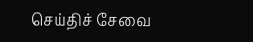செய்திச் சேவை